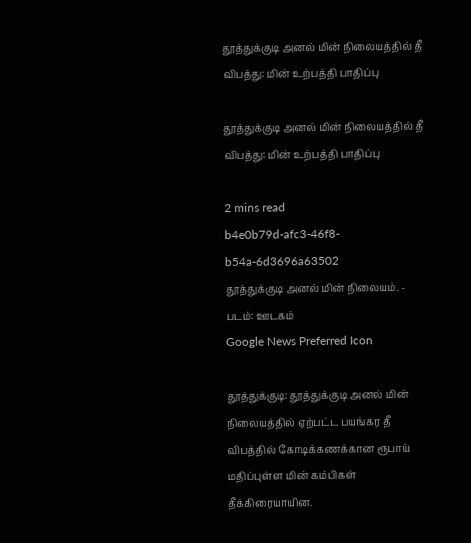தூத்துக்குடி அனல் மின் நிலையத்தில் தீ விபத்து: மின் உற்பத்தி பாதிப்பு

தூத்துக்குடி அனல் மின் நிலையத்தில் தீ விபத்து: மின் உற்பத்தி பாதிப்பு

2 mins read
b4e0b79d-afc3-46f8-b54a-6d3696a63502
தூத்துக்குடி அனல் மின் நிலையம். - படம்: ஊடகம்
Google News Preferred Icon

தூத்துக்குடி: தூத்துக்குடி அனல் மின் நிலையத்தில் ஏற்பட்ட பயங்கர தீ விபத்தில் கோடிக்கணக்கான ரூபாய் மதிப்புள்ள மின் கம்பிகள் தீக்கிரையாயின.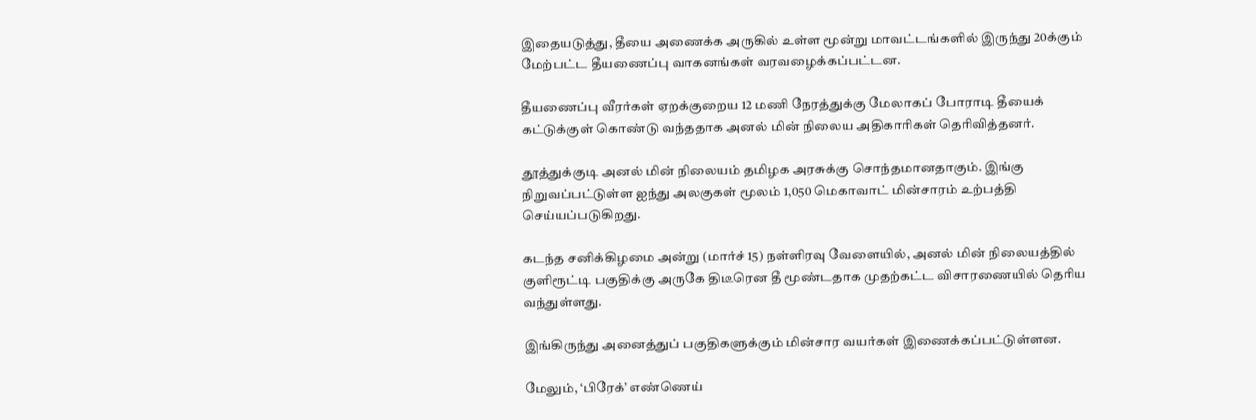இதையடுத்து, தீயை அணைக்க அருகில் உள்ள மூன்று மாவட்டங்களில் இருந்து 20க்கும் மேற்பட்ட தீயணைப்பு வாகனங்கள் வரவழைக்கப்பட்டன.

தீயணைப்பு வீரர்கள் ஏறக்குறைய 12 மணி நேரத்துக்கு மேலாகப் போராடி தீயைக் கட்டுக்குள் கொண்டு வந்ததாக அனல் மின் நிலைய அதிகாரிகள் தெரிவித்தனர்.

தூத்துக்குடி அனல் மின் நிலையம் தமிழக அரசுக்கு சொந்தமானதாகும். இங்கு நிறுவப்பட்டுள்ள ஐந்து அலகுகள் மூலம் 1,050 மெகாவாட் மின்சாரம் உற்பத்தி செய்யப்படுகிறது.

கடந்த சனிக்கிழமை அன்று (மார்ச் 15) நள்ளிரவு வேளையில், அனல் மின் நிலையத்தில் குளிரூட்டி பகுதிக்கு அருகே திடீரென தீ மூண்டதாக முதற்கட்ட விசாரணையில் தெரிய வந்துள்ளது.

இங்கிருந்து அனைத்துப் பகுதிகளுக்கும் மின்சார வயர்கள் இணைக்கப்பட்டுள்ளன.

மேலும், ‘பிரேக்’ எண்ணெய்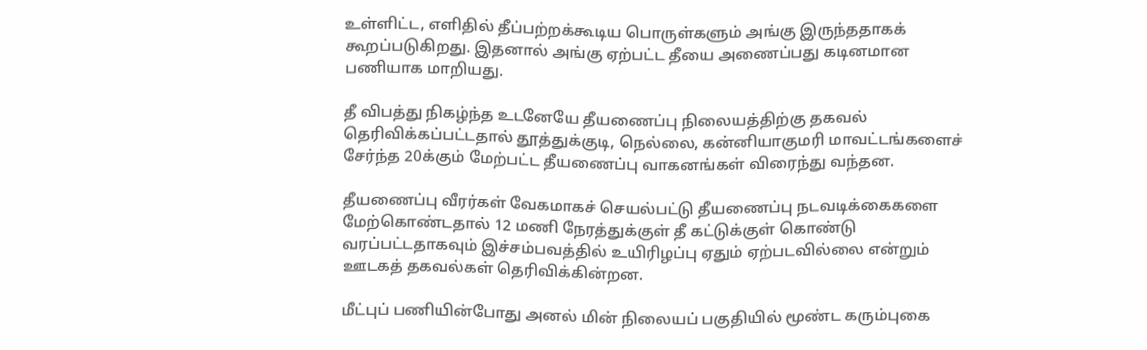உள்ளிட்ட, எளிதில் தீப்பற்றக்கூடிய பொருள்களும் அங்கு இருந்ததாகக் கூறப்படுகிறது. இதனால் அங்கு ஏற்பட்ட தீயை அணைப்பது கடினமான பணியாக மாறியது.

தீ விபத்து நிகழ்ந்த உடனேயே தீயணைப்பு நிலையத்திற்கு தகவல் தெரிவிக்கப்பட்டதால் தூத்துக்குடி, நெல்லை, கன்னியாகுமரி மாவட்டங்களைச் சேர்ந்த 20க்கும் மேற்பட்ட தீயணைப்பு வாகனங்கள் விரைந்து வந்தன.

தீயணைப்பு வீரர்கள் வேகமாகச் செயல்பட்டு தீயணைப்பு நடவடிக்கைகளை மேற்கொண்டதால் 12 மணி நேரத்துக்குள் தீ கட்டுக்குள் கொண்டு வரப்பட்டதாகவும் இச்சம்பவத்தில் உயிரிழப்பு ஏதும் ஏற்படவில்லை என்றும் ஊடகத் தகவல்கள் தெரிவிக்கின்றன.

மீட்புப் பணியின்போது அனல் மின் நிலையப் பகுதியில் மூண்ட கரும்புகை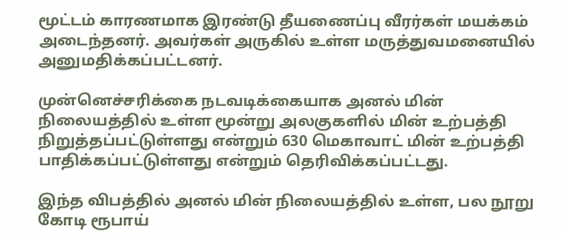மூட்டம் காரணமாக இரண்டு தீயணைப்பு வீரர்கள் மயக்கம் அடைந்தனர். அவர்கள் அருகில் உள்ள மருத்துவமனையில் அனுமதிக்கப்பட்டனர்.

முன்னெச்சரிக்கை நடவடிக்கையாக அனல் மின் நிலையத்தில் உள்ள மூன்று அலகுகளில் மின் உற்பத்தி நிறுத்தப்பட்டுள்ளது என்றும் 630 மெகாவாட் மின் உற்பத்தி பாதிக்கப்பட்டுள்ளது என்றும் தெரிவிக்கப்பட்டது.

இந்த விபத்தில் அனல் மின் நிலையத்தில் உள்ள, பல நூறு கோடி ரூபாய்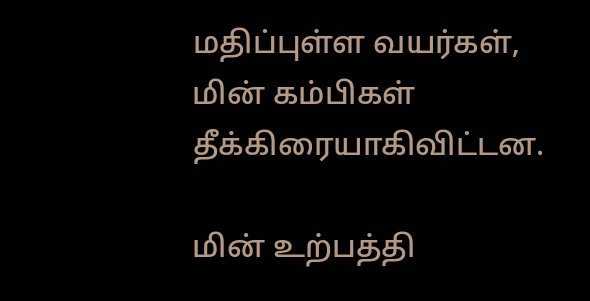மதிப்புள்ள வயர்கள், மின் கம்பிகள் தீக்கிரையாகிவிட்டன.

மின் உற்பத்தி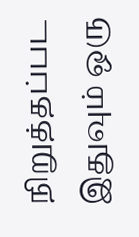நிறுத்தப்பட இதுவும் ஒரு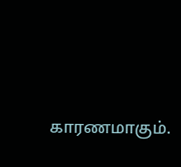காரணமாகும்.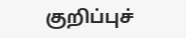குறிப்புச்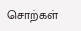சொற்கள்